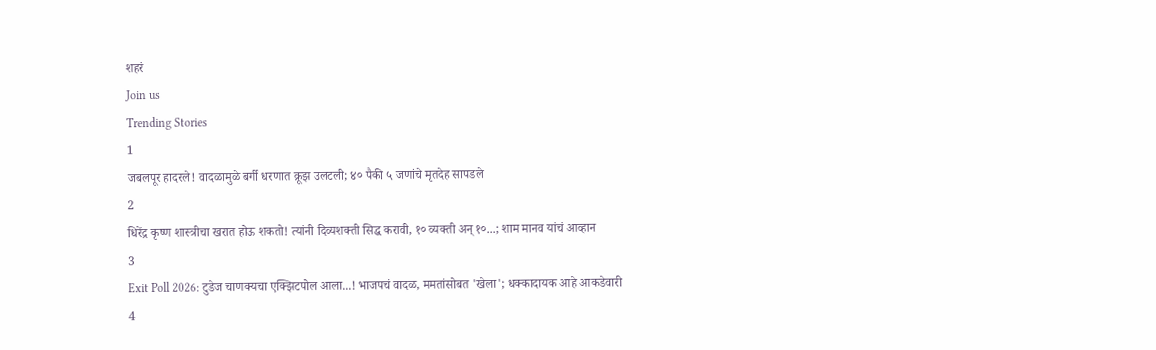शहरं
Join us
Trending Stories
1
जबलपूर हादरले! वादळामुळे बर्गी धरणात क्रूझ उलटली; ४० पैकी ५ जणांचे मृतदेह सापडले
2
धिरेंद्र कृष्ण शास्त्रीचा खरात होऊ शकतो! त्यांनी दिव्यशक्ती सिद्ध करावी, १० व्यक्ती अन् १०...; शाम मानव यांचं आव्हान
3
Exit Poll 2026: टुडेज चाणक्यचा एक्झिटपोल आला...! भाजपचं वादळ, ममतांसोबत 'खेला'; धक्कादायक आहे आकडेवारी
4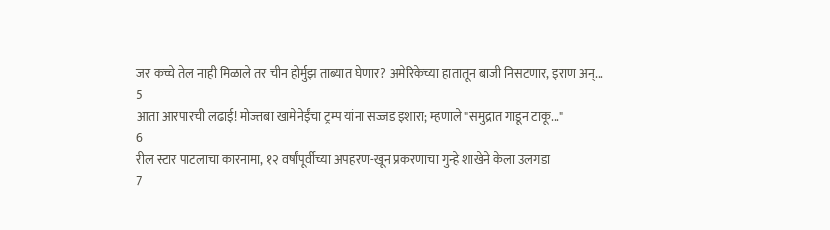जर कच्चे तेल नाही मिळाले तर चीन होर्मुझ ताब्यात घेणार? अमेरिकेच्या हातातून बाजी निसटणार, इराण अन्...
5
आता आरपारची लढाई! मोज्तबा खामेनेईंचा ट्रम्प यांना सज्जड इशारा; म्हणाले "समुद्रात गाडून टाकू..."
6
रील स्टार पाटलाचा कारनामा, १२ वर्षांपूर्वीच्या अपहरण-खून प्रकरणाचा गुन्हे शाखेने केला उलगडा
7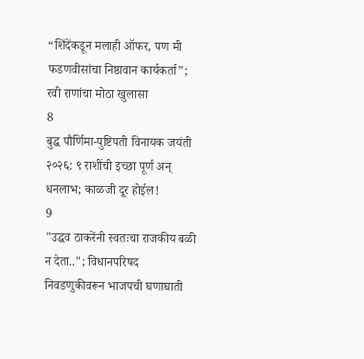“शिंदेंकडून मलाही ऑफर, पण मी फडणवीसांचा निष्ठावान कार्यकर्ता”; रवी राणांचा मोठा खुलासा
8
बुद्ध पौर्णिमा-पुष्टिपती विनायक जयंती २०२६: ९ राशींची इच्छा पूर्ण अन् धनलाभ; काळजी दूर होईल!
9
"उद्धव ठाकरेंनी स्वतःचा राजकीय बळी न देता.."; विधानपरिषद निवडणुकीवरून भाजपची घणाघाती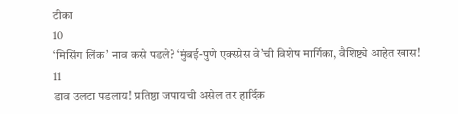टीका
10
‘मिसिंग लिंक’ नाव कसे पडले? ‘मुंबई-पुणे एक्स्प्रेस वे’ची विशेष मार्गिका, वैशिष्ट्ये आहेत खास!
11
डाव उलटा पडलाय! प्रतिष्ठा जपायची असेल तर हार्दिक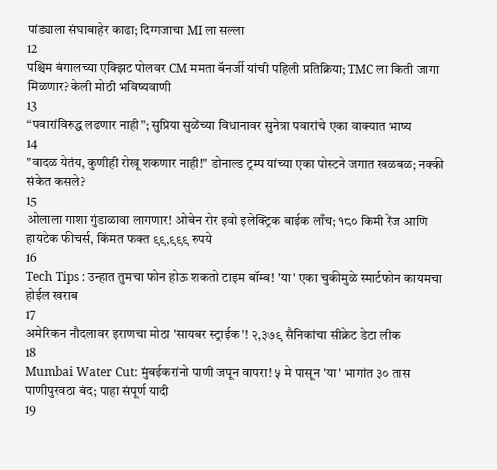पांड्याला संघाबाहेर काढा; दिग्गजाचा MI ला सल्ला
12
पश्चिम बंगालच्या एक्झिट पोलवर CM ममता बॅनर्जी यांची पहिली प्रतिक्रिया; TMC ला किती जागा मिळणार? केली मोठी भविष्यवाणी
13
“पवारांविरुद्ध लढणार नाही”; सुप्रिया सुळेंच्या विधानावर सुनेत्रा पवारांचे एका वाक्यात भाष्य
14
"वादळ येतंय, कुणीही रोखू शकणार नाही!" डोनाल्ड ट्रम्प यांच्या एका पोस्टने जगात खळबळ; नक्की संकेत कसले?
15
ओलाला गाशा गुंडाळावा लागणार! ओबेन रोर इवो इलेक्ट्रिक बाईक लाँच; १८० किमी रेंज आणि हायटेक फीचर्स, किंमत फक्त ९९,९९९ रुपये
16
Tech Tips : उन्हात तुमचा फोन होऊ शकतो टाइम बॉम्ब! 'या' एका चुकीमुळे स्मार्टफोन कायमचा होईल खराब
17
अमेरिकन नौदलावर इराणचा मोठा 'सायबर स्ट्राईक'! २,३७९ सैनिकांचा सीक्रेट डेटा लीक
18
Mumbai Water Cut: मुंबईकरांनो पाणी जपून वापरा! ५ मे पासून 'या' भागांत ३० तास पाणीपुरवठा बंद; पाहा संपूर्ण यादी
19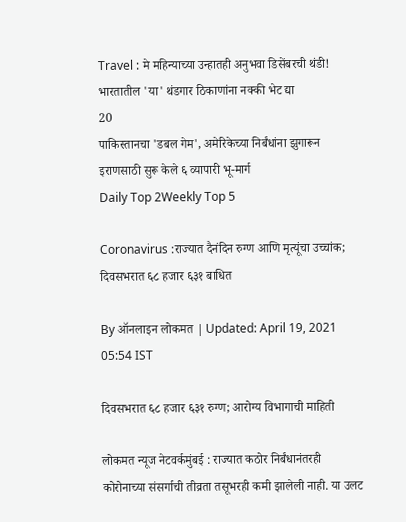Travel : मे महिन्याच्या उन्हातही अनुभवा डिसेंबरची थंडी! भारतातील 'या' थंडगार ठिकाणांना नक्की भेट द्या
20
पाकिस्तानचा 'डबल गेम', अमेरिकेच्या निर्बंधांना झुगारून इराणसाठी सुरू केले ६ व्यापारी भू-मार्ग
Daily Top 2Weekly Top 5

Coronavirus :राज्यात दैनंदिन रुग्ण आणि मृत्यूंचा उच्चांक; दिवसभरात ६८ हजार ६३१ बाधित

By ऑनलाइन लोकमत | Updated: April 19, 2021 05:54 IST

दिवसभरात ६८ हजार ६३१ रुग्ण; आरोग्य विभागाची माहिती

लोकमत न्यूज नेटवर्कमुंबई : राज्यात कठोर निर्बंधानंतरही कोरोनाच्या संसर्गाची तीव्रता तसूभरही कमी झालेली नाही. या उलट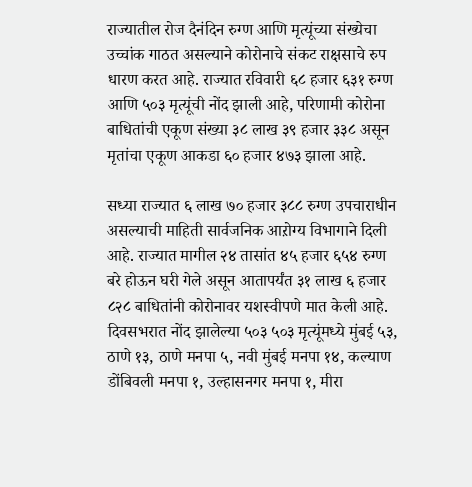राज्यातील रोज दैनंदिन रुग्ण आणि मृत्यूंच्या संख्येचा उच्चांक गाठत असल्याने कोरोनाचे संकट राक्षसाचे रुप धारण करत आहे. राज्यात रविवारी ६८ हजार ६३१ रुग्ण आणि ५०३ मृत्यूंची नोंद झाली आहे, परिणामी कोरोना बाधितांची एकूण संख्या ३८ लाख ३९ हजार ३३८ असून मृतांचा एकूण आकडा ६० हजार ४७३ झाला आहे.

सध्या राज्यात ६ लाख ७० हजार ३८८ रुग्ण उपचाराधीन असल्याची माहिती सार्वजनिक आऱोग्य विभागाने दिली आहे. राज्यात मागील २४ तासांत ४५ हजार ६५४ रुग्ण बरे होऊन घरी गेले असून आतापर्यंत ३१ लाख ६ हजार ८२८ बाधितांनी कोरोनावर यशस्वीपणे मात केली आहे. दिवसभरात नोंद झालेल्या ५०३ ५०३ मृत्यूंमध्ये मुंबई ५३, ठाणे १३, ठाणे मनपा ५, नवी मुंबई मनपा १४, कल्याण डोंबिवली मनपा १, उल्हासनगर मनपा १, मीरा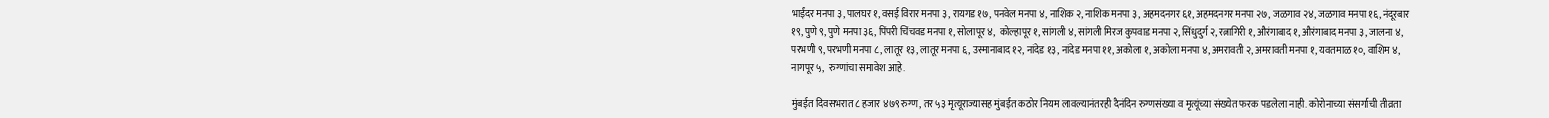भाईंदर मनपा ३, पालघर १, वसई विरार मनपा ३, रायगड १७, पनवेल मनपा ४, नाशिक २, नाशिक मनपा ३, अहमदनगर ६१, अहमदनगर मनपा २७, जळगाव २४, जळगाव मनपा १६, नंदूरबार १९, पुणे ९, पुणे मनपा ३६, पिंपरी चिंचवड मनपा १, सोलापूर ४,  कोल्हापूर १, सांगली ४, सांगली मिरज कुपवाड मनपा २, सिंधुदुर्ग २, रत्नागिरी १, औरंगाबाद १, औरंगाबाद मनपा ३, जालना ४, परभणी ९, परभणी मनपा ८, लातूर १३, लातूर मनपा ६, उस्मानाबाद १२, नांदेड १३, नांदेड मनपा ११, अकोला १, अकोला मनपा ४, अमरावती २, अमरावती मनपा १, यवतमाळ १०, वाशिम ४, नागपूर ५,  रुग्णांचा समावेश आहे.

मुंबईत दिवसभरात ८ हजार ४७९ रुग्ण, तर ५३ मृत्यूराज्यासह मुंबईत कठोर नियम लावल्यानंतरही दैनंदिन रुग्णसंख्या व मृत्यूंच्या संख्येत फरक पडलेला नाही. कोरोनाच्या संसर्गाची तीव्रता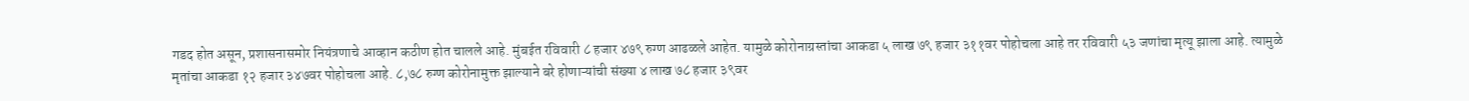गडद होत असून, प्रशासनासमोर नियंत्रणाचे आव्हान कठीण होत चालले आहे. मुंबईत रविवारी ८ हजार ४७९ रुग्ण आढळले आहेत. यामुळे कोरोनाग्रस्तांचा आकडा ५ लाख ७९ हजार ३११वर पोहोचला आहे तर रविवारी ५३ जणांचा मृत्यू झाला आहे. त्यामुळे मृतांचा आकडा १२ हजार ३४७वर पोहोचला आहे. ८,७८ रुग्ण कोरोनामुक्त झाल्याने बरे होणाऱ्यांची संख्या ४ लाख ७८ हजार ३९वर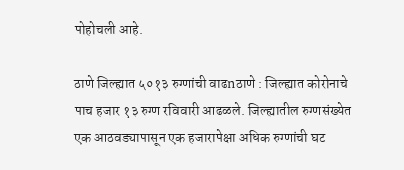पोहोचली आहे.

ठाणे जिल्ह्यात ५०१३ रुग्णांची वाढnठाणे : जिल्ह्यात कोरोनाचे पाच हजार १३ रुग्ण रविवारी आढळले. जिल्ह्यातील रुग्णसंख्येत एक आठवड्यापासून एक हजारापेक्षा अधिक रुग्णांची घट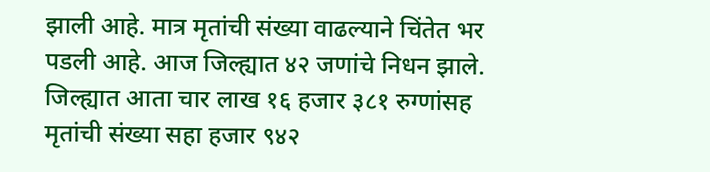झाली आहे. मात्र मृतांची संख्या वाढल्याने चिंतेत भर पडली आहे. आज जिल्ह्यात ४२ जणांचे निधन झाले. जिल्ह्यात आता चार लाख १६ हजार ३८१ रुग्णांसह मृतांची संख्या सहा हजार ९४२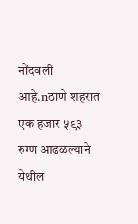नोंदवली आहे.nठाणे शहरात एक हजार ५९३ रुग्ण आढळल्याने येथील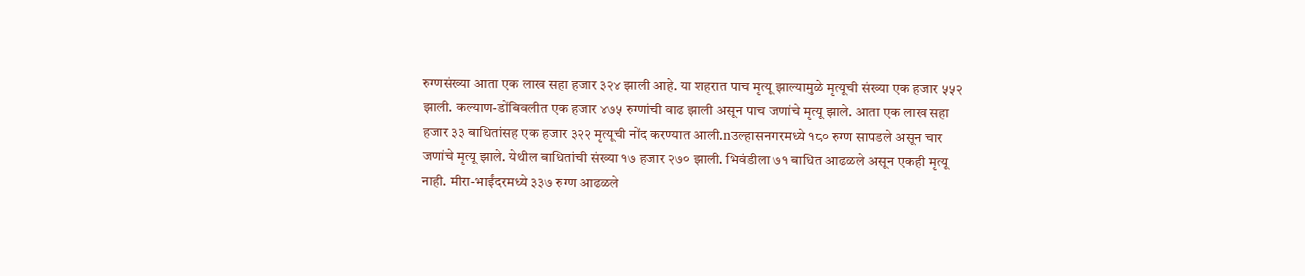रुग्णसंख्या आता एक लाख सहा हजार ३२४ झाली आहे. या शहरात पाच मृत्यू झाल्यामुळे मृत्यूची संख्या एक हजार ५५२ झाली. कल्याण-डोंबिवलीत एक हजार ४७५ रुग्णांची वाढ झाली असून पाच जणांचे मृत्यू झाले. आता एक लाख सहा हजार ३३ बाधितांसह एक हजार ३२२ मृत्यूची नोंद करण्यात आली.nउल्हासनगरमध्ये १८० रुग्ण सापडले असून चार जणांचे मृत्यू झाले. येथील बाधितांची संख्या १७ हजार २७० झाली. भिवंडीला ७१ बाधित आढळले असून एकही मृत्यू नाही. मीरा-भाईंदरमध्ये ३३७ रुग्ण आढळले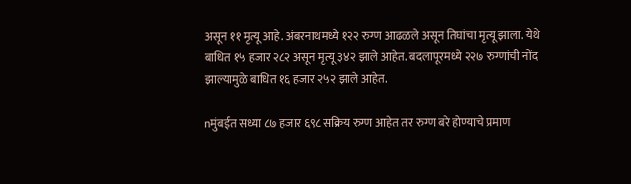असून ११ मृत्यू आहे. अंबरनाथमध्ये १२२ रुग्ण आढळले असून तिघांचा मृत्यू झाला. येथे बाधित १५ हजार २८२ असून मृत्यू ३४२ झाले आहेत. बदलापूरमध्ये २२७ रुग्णांची नोंद झाल्यामुळे बाधित १६ हजार २५२ झाले आहेत.

nमुंबईत सध्या ८७ हजार ६९८ सक्रिय रुग्ण आहेत तर रुग्ण बरे होण्याचे प्रमाण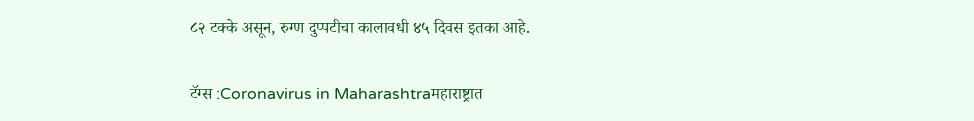८२ टक्के असून, रुग्ण दुप्पटीचा कालावधी ४५ दिवस इतका आहे.

टॅग्स :Coronavirus in Maharashtraमहाराष्ट्रात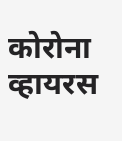कोरोना व्हायरस